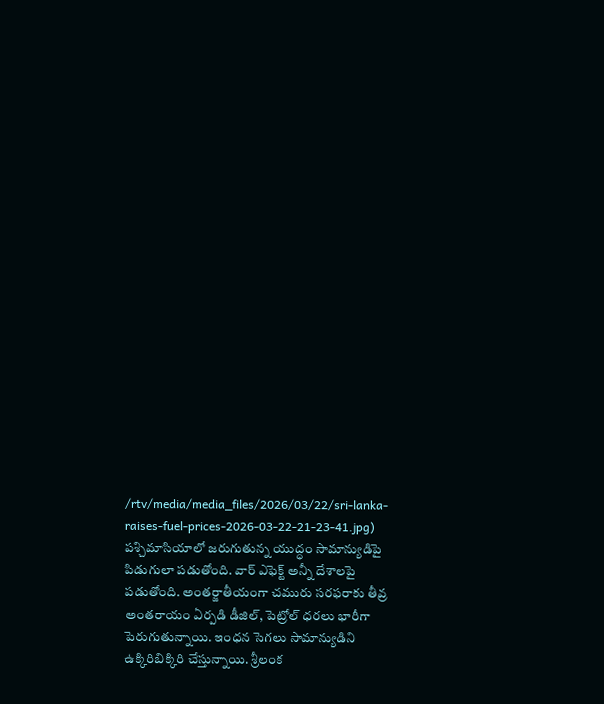/rtv/media/media_files/2026/03/22/sri-lanka-raises-fuel-prices-2026-03-22-21-23-41.jpg)
పశ్చిమాసియాలో జరుగుతున్న యుద్ధం సామాన్యుడిపై పిడుగులా పడుతోంది. వార్ ఎఫెక్ట్ అన్నీ దేశాలపై పడుతోంది. అంతర్జాతీయంగా చమురు సరఫరాకు తీవ్ర అంతరాయం ఏర్పడి డీజిల్, పెట్రోల్ ధరలు భారీగా పెరుగుతున్నాయి. ఇంధన సెగలు సామాన్యుడిని ఉక్కిరిబిక్కిరి చేస్తున్నాయి. శ్రీలంక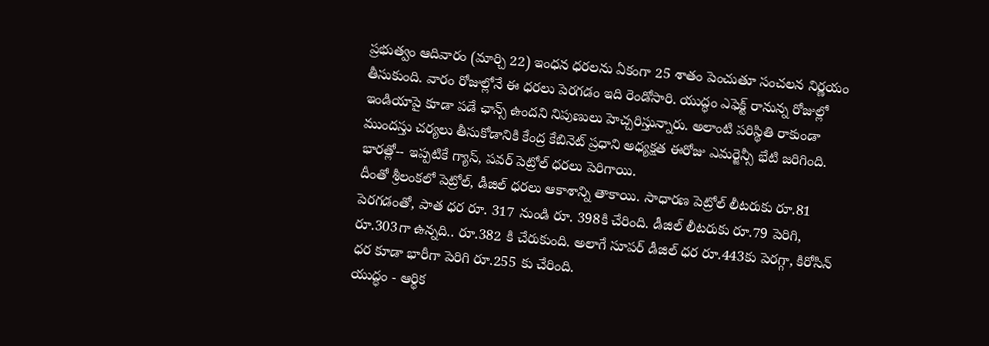ప్రభుత్వం ఆదివారం (మార్చి 22) ఇంధన ధరలను ఏకంగా 25 శాతం పెంచుతూ సంచలన నిర్ణయం తీసుకుంది. వారం రోజుల్లోనే ఈ ధరలు పెరగడం ఇది రెండోసారి. యుద్ధం ఎఫెక్ట్ రానున్న రోజుల్లో ఇండియాపై కూడా పడే ఛాన్స్ ఉందని నిపుణులు హెచ్చరిస్తున్నారు. అలాంటి పరిస్థితి రాకుండా ముందస్తు చర్యలు తీసుకోడానికి కేంద్ర కేబినెట్ ప్రధాని అధ్యక్షత ఈరోజు ఎమర్జెన్సీ భేటి జరిగింది. భారత్లో-- ఇప్పటికే గ్యాస్, పవర్ పెట్రోల్ ధరలు పెరిగాయి.
దీంతో శ్రీలంకలో పెట్రోల్, డీజిల్ ధరలు ఆకాశాన్ని తాకాయి. సాధారణ పెట్రోల్ లీటరుకు రూ.81 పెరగడంతో, పాత ధర రూ. 317 నుండి రూ. 398కి చేరింది. డీజిల్ లీటరుకు రూ.79 పెరిగి, రూ.303గా ఉన్నది.. రూ.382 కి చేరుకుంది. అలాగే సూపర్ డీజిల్ ధర రూ.443కు పెరగ్గా, కిరోసిన్ ధర కూడా భారీగా పెరిగి రూ.255 కు చేరింది.
యుద్ధం - ఆర్థిక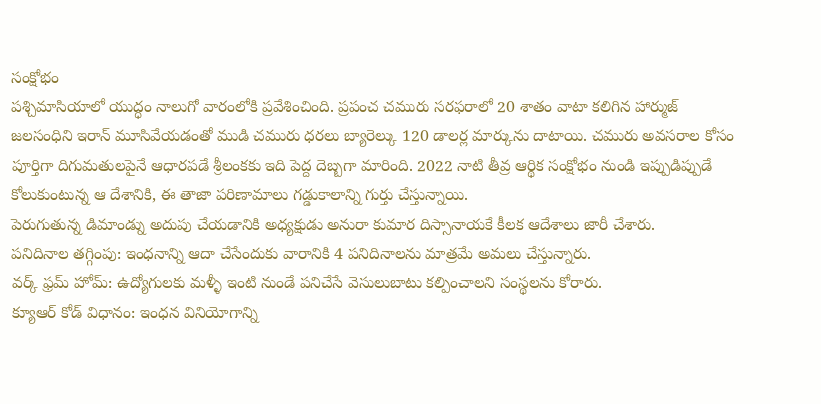సంక్షోభం
పశ్చిమాసియాలో యుద్ధం నాలుగో వారంలోకి ప్రవేశించింది. ప్రపంచ చమురు సరఫరాలో 20 శాతం వాటా కలిగిన హార్ముజ్ జలసంధిని ఇరాన్ మూసివేయడంతో ముడి చమురు ధరలు బ్యారెల్కు 120 డాలర్ల మార్కును దాటాయి. చమురు అవసరాల కోసం పూర్తిగా దిగుమతులపైనే ఆధారపడే శ్రీలంకకు ఇది పెద్ద దెబ్బగా మారింది. 2022 నాటి తీవ్ర ఆర్థిక సంక్షోభం నుండి ఇప్పుడిప్పుడే కోలుకుంటున్న ఆ దేశానికి, ఈ తాజా పరిణామాలు గడ్డుకాలాన్ని గుర్తు చేస్తున్నాయి.
పెరుగుతున్న డిమాండ్ను అదుపు చేయడానికి అధ్యక్షుడు అనురా కుమార దిస్సానాయకే కీలక ఆదేశాలు జారీ చేశారు.
పనిదినాల తగ్గింపు: ఇంధనాన్ని ఆదా చేసేందుకు వారానికి 4 పనిదినాలను మాత్రమే అమలు చేస్తున్నారు.
వర్క్ ఫ్రమ్ హోమ్: ఉద్యోగులకు మళ్ళీ ఇంటి నుండే పనిచేసే వెసులుబాటు కల్పించాలని సంస్థలను కోరారు.
క్యూఆర్ కోడ్ విధానం: ఇంధన వినియోగాన్ని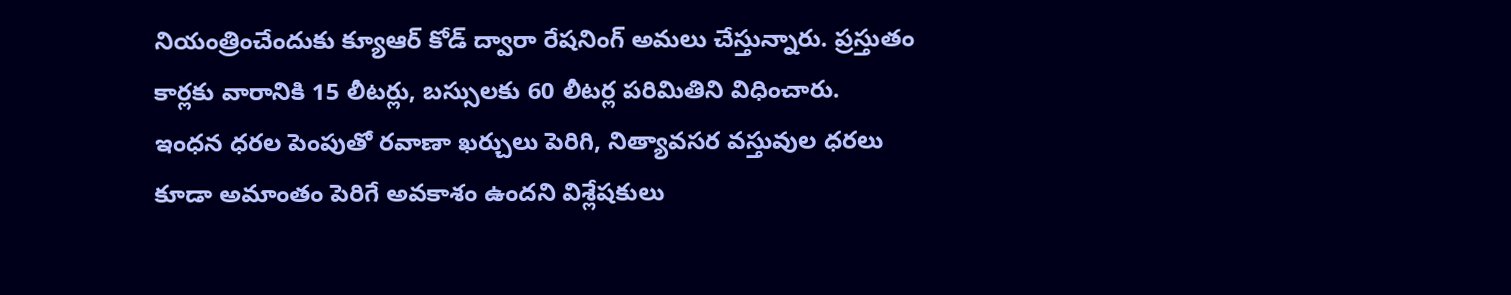నియంత్రించేందుకు క్యూఆర్ కోడ్ ద్వారా రేషనింగ్ అమలు చేస్తున్నారు. ప్రస్తుతం కార్లకు వారానికి 15 లీటర్లు, బస్సులకు 60 లీటర్ల పరిమితిని విధించారు.
ఇంధన ధరల పెంపుతో రవాణా ఖర్చులు పెరిగి, నిత్యావసర వస్తువుల ధరలు కూడా అమాంతం పెరిగే అవకాశం ఉందని విశ్లేషకులు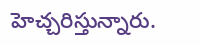హెచ్చరిస్తున్నారు.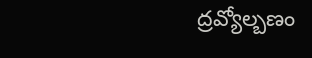ద్రవ్యోల్బణం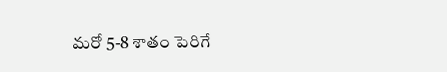మరో 5-8 శాతం పెరిగే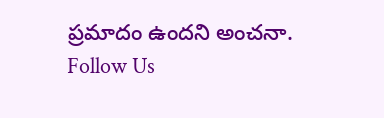ప్రమాదం ఉందని అంచనా.
Follow Us